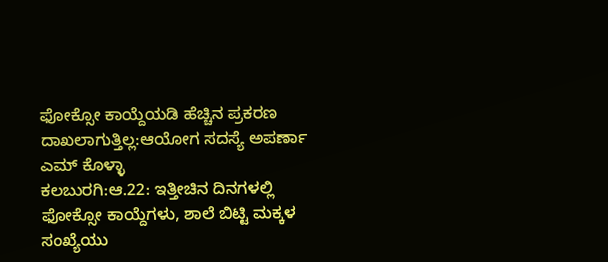ಫೋಕ್ಸೋ ಕಾಯ್ದೆಯಡಿ ಹೆಚ್ಚಿನ ಪ್ರಕರಣ ದಾಖಲಾಗುತ್ತಿಲ್ಲ:ಆಯೋಗ ಸದಸ್ಯೆ ಅಪರ್ಣಾ ಎಮ್ ಕೊಳ್ಳಾ
ಕಲಬುರಗಿ:ಆ.22: ಇತ್ತೀಚಿನ ದಿನಗಳಲ್ಲಿ ಫೋಕ್ಸೋ ಕಾಯ್ದೆಗಳು, ಶಾಲೆ ಬಿಟ್ಟಿ ಮಕ್ಕಳ ಸಂಖ್ಯೆಯು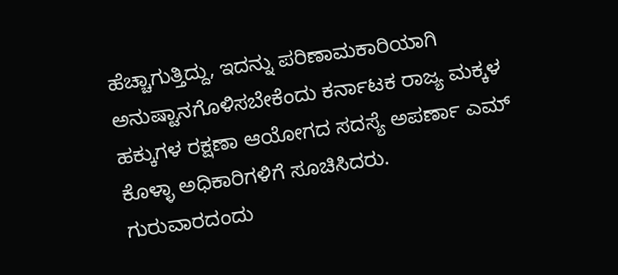ಹೆಚ್ಚಾಗುತ್ತಿದ್ದು, ಇದನ್ನು ಪರಿಣಾಮಕಾರಿಯಾಗಿ ಅನುಷ್ಟಾನಗೊಳಿಸಬೇಕೆಂದು ಕರ್ನಾಟಕ ರಾಜ್ಯ ಮಕ್ಕಳ ಹಕ್ಕುಗಳ ರಕ್ಷಣಾ ಆಯೋಗದ ಸದಸ್ಯೆ ಅಪರ್ಣಾ ಎಮ್ ಕೊಳ್ಳಾ ಅಧಿಕಾರಿಗಳಿಗೆ ಸೂಚಿಸಿದರು.
ಗುರುವಾರದಂದು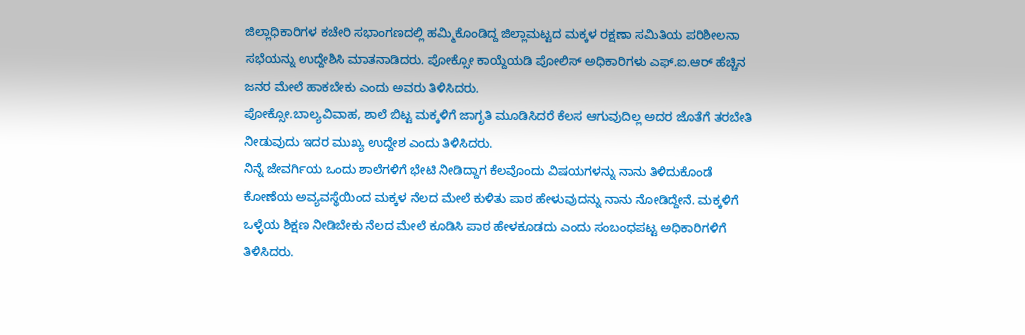ಜಿಲ್ಲಾಧಿಕಾರಿಗಳ ಕಚೇರಿ ಸಭಾಂಗಣದಲ್ಲಿ ಹಮ್ಮಿಕೊಂಡಿದ್ದ ಜಿಲ್ಲಾಮಟ್ಟದ ಮಕ್ಕಳ ರಕ್ಷಣಾ ಸಮಿತಿಯ ಪರಿಶೀಲನಾ ಸಭೆಯನ್ನು ಉದ್ದೇಶಿಸಿ ಮಾತನಾಡಿದರು. ಪೋಕ್ಸೋ ಕಾಯ್ದೆಯಡಿ ಪೋಲಿಸ್ ಅಧಿಕಾರಿಗಳು ಎಫ್.ಐ.ಆರ್ ಹೆಚ್ಚಿನ ಜನರ ಮೇಲೆ ಹಾಕಬೇಕು ಎಂದು ಅವರು ತಿಳಿಸಿದರು.
ಪೋಕ್ಸೋ.ಬಾಲ್ಯವಿವಾಹ, ಶಾಲೆ ಬಿಟ್ಟ ಮಕ್ಕಳಿಗೆ ಜಾಗೃತಿ ಮೂಡಿಸಿದರೆ ಕೆಲಸ ಆಗುವುದಿಲ್ಲ ಅದರ ಜೊತೆಗೆ ತರಬೇತಿ ನೀಡುವುದು ಇದರ ಮುಖ್ಯ ಉದ್ದೇಶ ಎಂದು ತಿಳಿಸಿದರು.
ನಿನ್ನೆ ಜೇವರ್ಗಿಯ ಒಂದು ಶಾಲೆಗಳಿಗೆ ಭೇಟಿ ನೀಡಿದ್ದಾಗ ಕೆಲವೊಂದು ವಿಷಯಗಳನ್ನು ನಾನು ತಿಳಿದುಕೊಂಡೆ ಕೋಣೆಯ ಅವ್ಯವಸ್ಥೆಯಿಂದ ಮಕ್ಕಳ ನೆಲದ ಮೇಲೆ ಕುಳಿತು ಪಾಠ ಹೇಳುವುದನ್ನು ನಾನು ನೋಡಿದ್ದೇನೆ. ಮಕ್ಕಳಿಗೆ ಒಳ್ಳೆಯ ಶಿಕ್ಷಣ ನೀಡಿಬೇಕು ನೆಲದ ಮೇಲೆ ಕೂಡಿಸಿ ಪಾಠ ಹೇಳಕೂಡದು ಎಂದು ಸಂಬಂಧಪಟ್ಟ ಅಧಿಕಾರಿಗಳಿಗೆ ತಿಳಿಸಿದರು.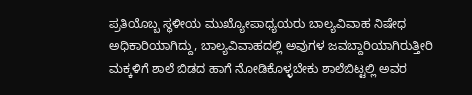ಪ್ರತಿಯೊಬ್ಬ ಸ್ಥಳೀಯ ಮುಖ್ಯೋಪಾಧ್ಯಯರು ಬಾಲ್ಯವಿವಾಹ ನಿಷೇಧ ಅಧಿಕಾರಿಯಾಗಿದ್ದು, ಬಾಲ್ಯವಿವಾಹದಲ್ಲಿ ಅವುಗಳ ಜವಬ್ದಾರಿಯಾಗಿರುತ್ತೀರಿ ಮಕ್ಕಳಿಗೆ ಶಾಲೆ ಬಿಡದ ಹಾಗೆ ನೋಡಿಕೊಳ್ಳಬೇಕು ಶಾಲೆಬಿಟ್ಟಲ್ಲಿ ಅವರ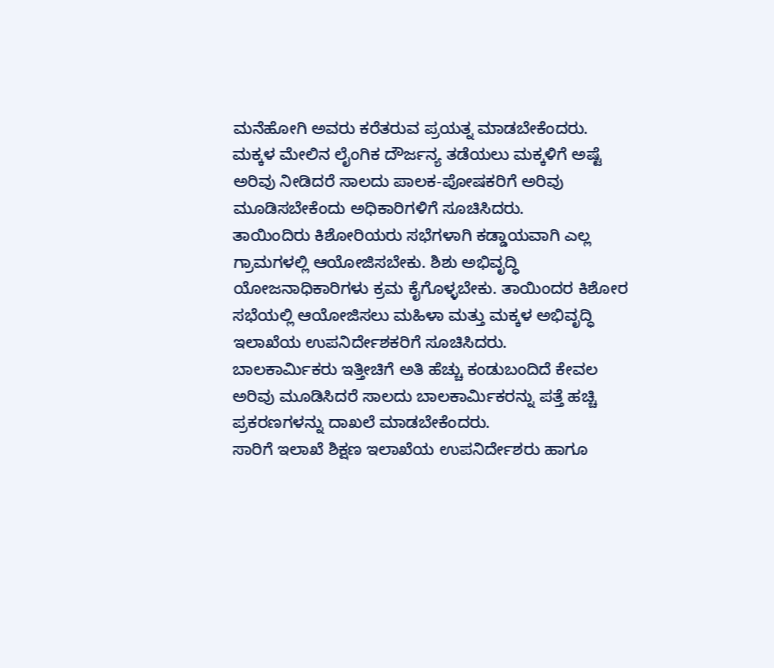ಮನೆಹೋಗಿ ಅವರು ಕರೆತರುವ ಪ್ರಯತ್ನ ಮಾಡಬೇಕೆಂದರು.
ಮಕ್ಕಳ ಮೇಲಿನ ಲೈಂಗಿಕ ದೌರ್ಜನ್ಯ ತಡೆಯಲು ಮಕ್ಕಳಿಗೆ ಅಷ್ಟೆ ಅರಿವು ನೀಡಿದರೆ ಸಾಲದು ಪಾಲಕ-ಪೋಷಕರಿಗೆ ಅರಿವು ಮೂಡಿಸಬೇಕೆಂದು ಅಧಿಕಾರಿಗಳಿಗೆ ಸೂಚಿಸಿದರು.
ತಾಯಿಂದಿರು ಕಿಶೋರಿಯರು ಸಭೆಗಳಾಗಿ ಕಡ್ಡಾಯವಾಗಿ ಎಲ್ಲ ಗ್ರಾಮಗಳಲ್ಲಿ ಆಯೋಜಿಸಬೇಕು. ಶಿಶು ಅಭಿವೃದ್ಧಿ ಯೋಜನಾಧಿಕಾರಿಗಳು ಕ್ರಮ ಕೈಗೊಳ್ಳಬೇಕು. ತಾಯಿಂದರ ಕಿಶೋರ ಸಭೆಯಲ್ಲಿ ಆಯೋಜಿಸಲು ಮಹಿಳಾ ಮತ್ತು ಮಕ್ಕಳ ಅಭಿವೃದ್ಧಿ ಇಲಾಖೆಯ ಉಪನಿರ್ದೇಶಕರಿಗೆ ಸೂಚಿಸಿದರು.
ಬಾಲಕಾರ್ಮಿಕರು ಇತ್ತೀಚಿಗೆ ಅತಿ ಹೆಚ್ಚು ಕಂಡುಬಂದಿದೆ ಕೇವಲ ಅರಿವು ಮೂಡಿಸಿದರೆ ಸಾಲದು ಬಾಲಕಾರ್ಮಿಕರನ್ನು ಪತ್ತೆ ಹಚ್ಚಿ ಪ್ರಕರಣಗಳನ್ನು ದಾಖಲೆ ಮಾಡಬೇಕೆಂದರು.
ಸಾರಿಗೆ ಇಲಾಖೆ ಶಿಕ್ಷಣ ಇಲಾಖೆಯ ಉಪನಿರ್ದೇಶರು ಹಾಗೂ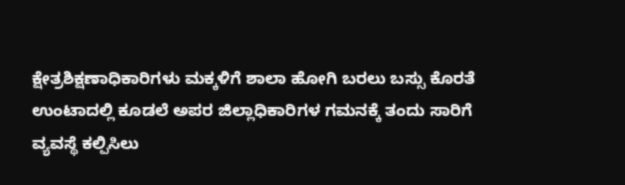ಕ್ಷೇತ್ರಶಿಕ್ಷಣಾಧಿಕಾರಿಗಳು ಮಕ್ಕಳಿಗೆ ಶಾಲಾ ಹೋಗಿ ಬರಲು ಬಸ್ಸು ಕೊರತೆ ಉಂಟಾದಲ್ಲಿ ಕೂಡಲೆ ಅಪರ ಜಿಲ್ಲಾಧಿಕಾರಿಗಳ ಗಮನಕ್ಕೆ ತಂದು ಸಾರಿಗೆ ವ್ಯವಸ್ಥೆ ಕಲ್ಪಿಸಿಲು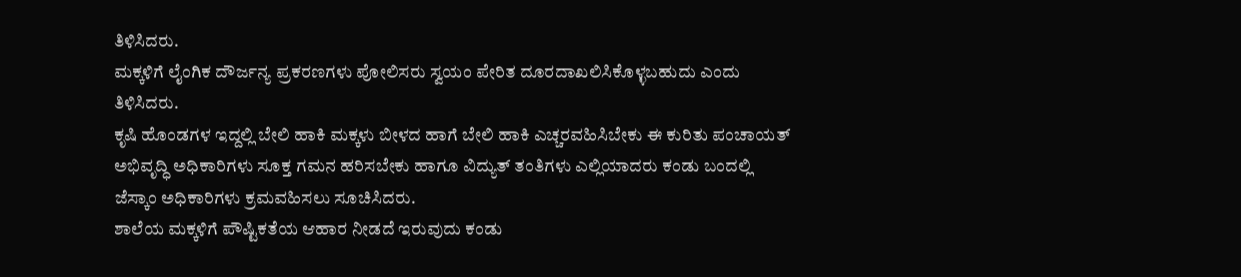ತಿಳಿಸಿದರು.
ಮಕ್ಕಳಿಗೆ ಲೈಂಗಿಕ ದೌರ್ಜನ್ಯ ಪ್ರಕರಣಗಳು ಪೋಲಿಸರು ಸ್ವಯಂ ಪೇರಿತ ದೂರದಾಖಲಿಸಿಕೊಳ್ಳಬಹುದು ಎಂದು ತಿಳಿಸಿದರು.
ಕೃಷಿ ಹೊಂಡಗಳ ಇದ್ದಲ್ಲಿ ಬೇಲಿ ಹಾಕಿ ಮಕ್ಕಳು ಬೀಳದ ಹಾಗೆ ಬೇಲಿ ಹಾಕಿ ಎಚ್ಚರವಹಿಸಿಬೇಕು ಈ ಕುರಿತು ಪಂಚಾಯತ್ ಅಭಿವೃದ್ಧಿ ಅಧಿಕಾರಿಗಳು ಸೂಕ್ತ ಗಮನ ಹರಿಸಬೇಕು ಹಾಗೂ ವಿದ್ಯುತ್ ತಂತಿಗಳು ಎಲ್ಲಿಯಾದರು ಕಂಡು ಬಂದಲ್ಲಿ ಜೆಸ್ಕಾಂ ಅಧಿಕಾರಿಗಳು ಕ್ರಮವಹಿಸಲು ಸೂಚಿಸಿದರು.
ಶಾಲೆಯ ಮಕ್ಕಳಿಗೆ ಪೌಷ್ಟಿಕತೆಯ ಆಹಾರ ನೀಡದೆ ಇರುವುದು ಕಂಡು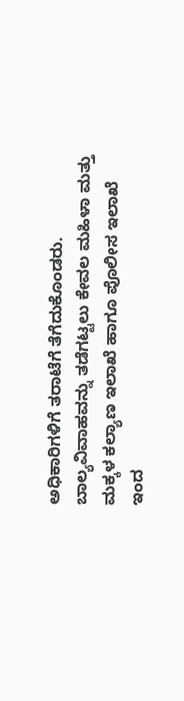ಅಧಿಕಾರಿಗಳಿಗೆ ತರಾಟೆಗೆ ತೆಗೆದುಕೊಂಡರು. ಬಾಲ್ಯವಿವಾಹವನ್ನು ತಡೆಗಟ್ಟಲು ಕೇವಲ ಮಹಿಳಾ ಮತ್ತು ಮಕ್ಕಳ ಕಲ್ಯಾಣ ಇಲಾಖೆ ಹಾಗೂ ಪೊಲೀಸ ಇಲಾಖೆ ಇಂದ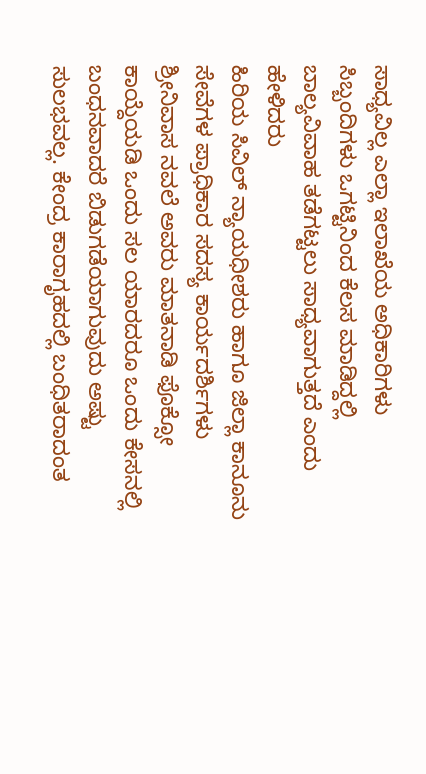ಸಾಧ್ಯವಿಲ್ಲ ಎಲ್ಲಾ ಇಲಾಖೆಯ ಅಧಿಕಾರಿಗಳು ಸಿಬ್ಬಂದಿಗಳು ಒಗಟ್ಟಿನಿಂದ ಕೆಲಸ ಮಾಡಿದ್ದಲ್ಲಿ ಬಾಲ್ಯವಿವಾಹ ತಡೆಗಟ್ಟಲು ಸಾಧ್ಯವಾಗುತ್ತದೆ ಎಂದು ಹೇಳಿದರು
ಹಿರಿಯ ಸಿವಿಲ್ ನ್ಯಾಯಧೀಶರು ಹಾಗೂ ಜಿಲ್ಲಾ ಕಾನೂನು ಸೇವೆಗಳ ಪ್ರಾಧಿಕಾರ ಸದಸ್ಯ ಕಾರ್ಯದರ್ಶಿಗಳು ಶ್ರೀನಿವಾಸ ನವಲೆ ಅವರು ಮಾತನಾಡಿ ಫೊಕ್ಸೋ ಕಾಯ್ದೆಯಡಿ ಒಂದು ಸಲ ಯಾರದರೂ ಒಂದು ಕೇಸನಲ್ಲಿ ಬಂಧನವಾದರೆ ಬಿಡುಗಡೆಯಾಗುವುದು ಅಷ್ಟು ಸುಲಭವಲ್ಲ. ಕೇಂದ್ರ ಕಾರಾಗೃಹದಲ್ಲಿ ಬಂಧಿತರಾದಂತ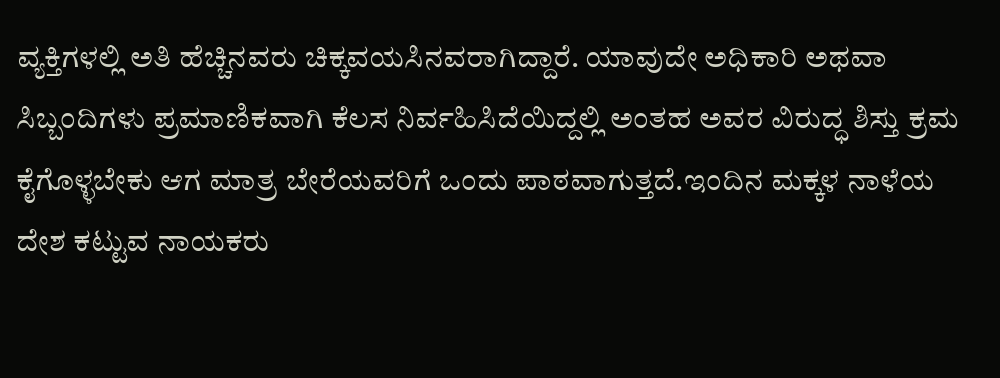ವ್ಯಕ್ತಿಗಳಲ್ಲಿ ಅತಿ ಹೆಚ್ಚಿನವರು ಚಿಕ್ಕವಯಸಿನವರಾಗಿದ್ದಾರೆ. ಯಾವುದೇ ಅಧಿಕಾರಿ ಅಥವಾ ಸಿಬ್ಬಂದಿಗಳು ಪ್ರಮಾಣಿಕವಾಗಿ ಕೆಲಸ ನಿರ್ವಹಿಸಿದೆಯಿದ್ದಲ್ಲಿ ಅಂತಹ ಅವರ ವಿರುದ್ಧ ಶಿಸ್ತು ಕ್ರಮ ಕೈಗೊಳ್ಳಬೇಕು ಆಗ ಮಾತ್ರ ಬೇರೆಯವರಿಗೆ ಒಂದು ಪಾಠವಾಗುತ್ತದೆ.ಇಂದಿನ ಮಕ್ಕಳ ನಾಳೆಯ ದೇಶ ಕಟ್ಟುವ ನಾಯಕರು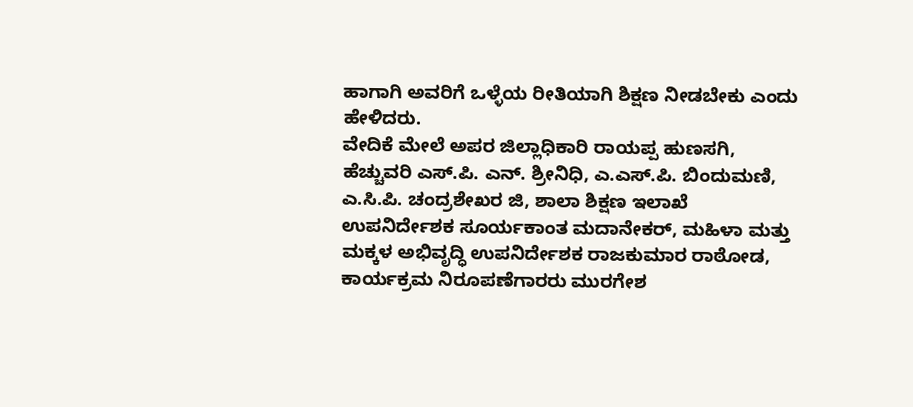ಹಾಗಾಗಿ ಅವರಿಗೆ ಒಳ್ಳೆಯ ರೀತಿಯಾಗಿ ಶಿಕ್ಷಣ ನೀಡಬೇಕು ಎಂದು ಹೇಳಿದರು.
ವೇದಿಕೆ ಮೇಲೆ ಅಪರ ಜಿಲ್ಲಾಧಿಕಾರಿ ರಾಯಪ್ಪ ಹುಣಸಗಿ, ಹೆಚ್ಚುವರಿ ಎಸ್.ಪಿ. ಎನ್. ಶ್ರೀನಿಧಿ, ಎ.ಎಸ್.ಪಿ. ಬಿಂದುಮಣಿ, ಎ.ಸಿ.ಪಿ. ಚಂದ್ರಶೇಖರ ಜಿ, ಶಾಲಾ ಶಿಕ್ಷಣ ಇಲಾಖೆ ಉಪನಿರ್ದೇಶಕ ಸೂರ್ಯಕಾಂತ ಮದಾನೇಕರ್, ಮಹಿಳಾ ಮತ್ತು ಮಕ್ಕಳ ಅಭಿವೃದ್ಧಿ ಉಪನಿರ್ದೇಶಕ ರಾಜಕುಮಾರ ರಾಠೋಡ, ಕಾರ್ಯಕ್ರಮ ನಿರೂಪಣೆಗಾರರು ಮುರಗೇಶ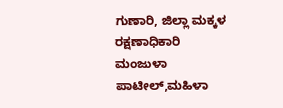ಗುಣಾರಿ, ಜಿಲ್ಲಾ ಮಕ್ಕಳ ರಕ್ಷಣಾಧಿಕಾರಿ ಮಂಜುಳಾ ಪಾಟೀಲ್,ಮಹಿಳಾ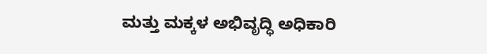ಮತ್ತು ಮಕ್ಕಳ ಅಭಿವೃದ್ಧಿ ಅಧಿಕಾರಿ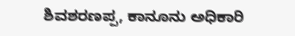ಶಿವಶರಣಪ್ಪ, ಕಾನೂನು ಅಧಿಕಾರಿ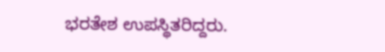ಭರತೇಶ ಉಪಸ್ಥಿತರಿದ್ದರು.